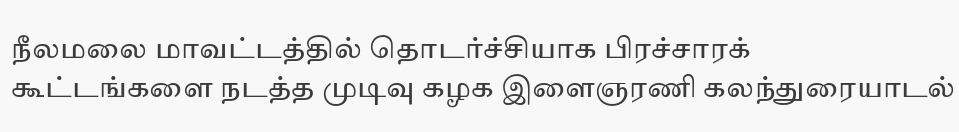நீலமலை மாவட்டத்தில் தொடர்ச்சியாக பிரச்சாரக் கூட்டங்களை நடத்த முடிவு கழக இளைஞரணி கலந்துரையாடல்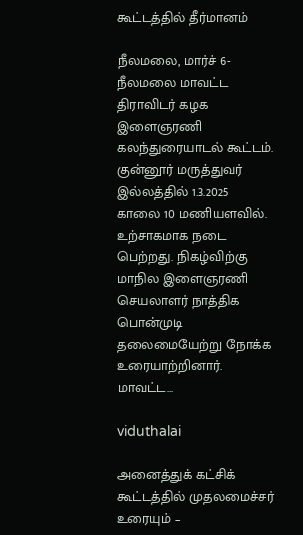கூட்டத்தில் தீர்மானம்

நீலமலை, மார்ச் 6- நீலமலை மாவட்ட திராவிடர் கழக இளைஞரணி கலந்துரையாடல் கூட்டம். குன்னூர் மருத்துவர் இல்லத்தில் 1.3.2025 காலை 10 மணியளவில். உற்சாகமாக நடை பெற்றது. நிகழ்விற்கு மாநில இளைஞரணி செயலாளர் நாத்திக பொன்முடி தலைமையேற்று நோக்க உரையாற்றினார். மாவட்ட…

viduthalai

அனைத்துக் கட்சிக் கூட்டத்தில் முதலமைச்சர் உரையும் –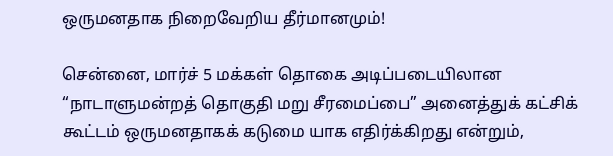ஒருமனதாக நிறைவேறிய தீர்மானமும்!

சென்னை, மார்ச் 5 மக்கள் தொகை அடிப்படையிலான “நாடாளுமன்றத் தொகுதி மறு சீரமைப்பை” அனைத்துக் கட்சிக் கூட்டம் ஒருமனதாகக் கடுமை யாக எதிர்க்கிறது என்றும்,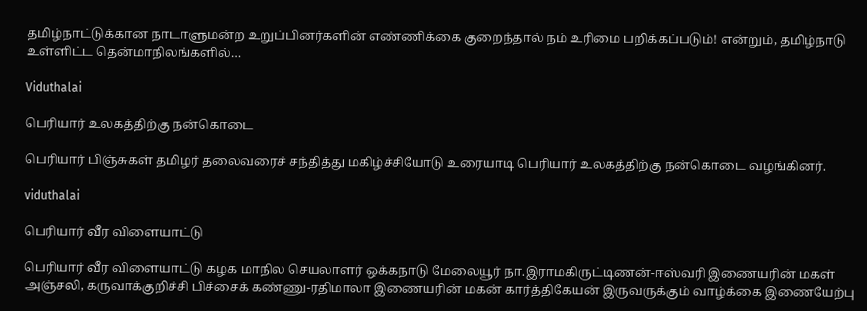தமிழ்நாட்டுக்கான நாடாளுமன்ற உறுப்பினர்களின் எண்ணிக்கை குறைந்தால் நம் உரிமை பறிக்கப்படும்! என்றும், தமிழ்நாடு உள்ளிட்ட தென்மாநிலங்களில்…

Viduthalai

பெரியார் உலகத்திற்கு நன்கொடை

பெரியார் பிஞ்சுகள் தமிழர் தலைவரைச் சந்தித்து மகிழ்ச்சியோடு உரையாடி பெரியார் உலகத்திற்கு நன்கொடை வழங்கினர்.

viduthalai

பெரியார் வீர விளையாட்டு

பெரியார் வீர விளையாட்டு கழக மாநில செயலாளர் ஒக்கநாடு மேலையூர் நா.இராமகிருட்டிணன்-ஈஸ்வரி இணையரின் மகள் அஞ்சலி, கருவாக்குறிச்சி பிச்சைக் கண்ணு-ரதிமாலா இணையரின் மகன் கார்த்திகேயன் இருவருக்கும் வாழ்க்கை இணையேற்பு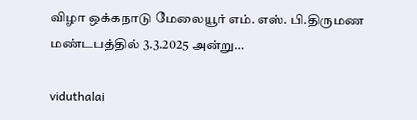விழா ஒக்கநாடு மேலையூர் எம். எஸ். பி.திருமண மண்டபத்தில் 3.3.2025 அன்று…

viduthalai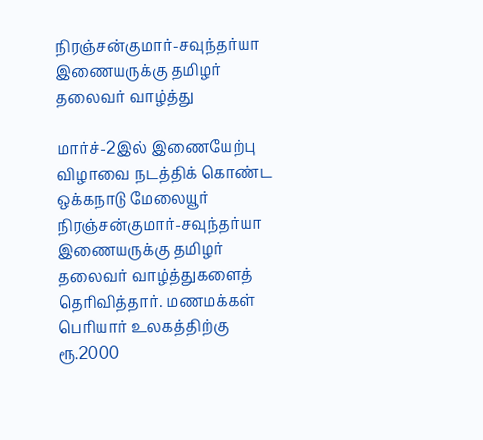நிரஞ்சன்குமார்-சவுந்தர்யா இணையருக்கு தமிழர் தலைவர் வாழ்த்து

மார்ச்-2இல் இணையேற்பு விழாவை நடத்திக் கொண்ட ஒக்கநாடு மேலையூர் நிரஞ்சன்குமார்-சவுந்தர்யா இணையருக்கு தமிழர் தலைவர் வாழ்த்துகளைத் தெரிவித்தார். மணமக்கள் பெரியார் உலகத்திற்கு ரூ.2000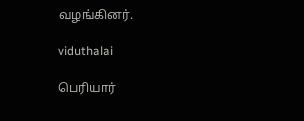வழங்கினர்.

viduthalai

பெரியார்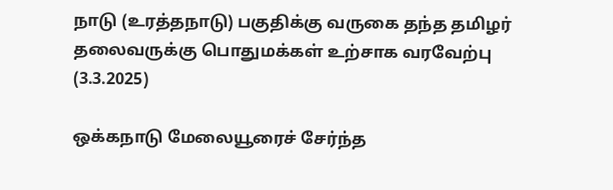நாடு (உரத்தநாடு) பகுதிக்கு வருகை தந்த தமிழர் தலைவருக்கு பொதுமக்கள் உற்சாக வரவேற்பு (3.3.2025)

ஒக்கநாடு மேலையூரைச் சேர்ந்த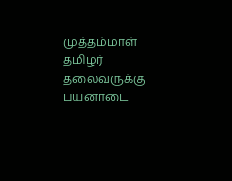முத்தம்மாள் தமிழர் தலைவருக்கு பயனாடை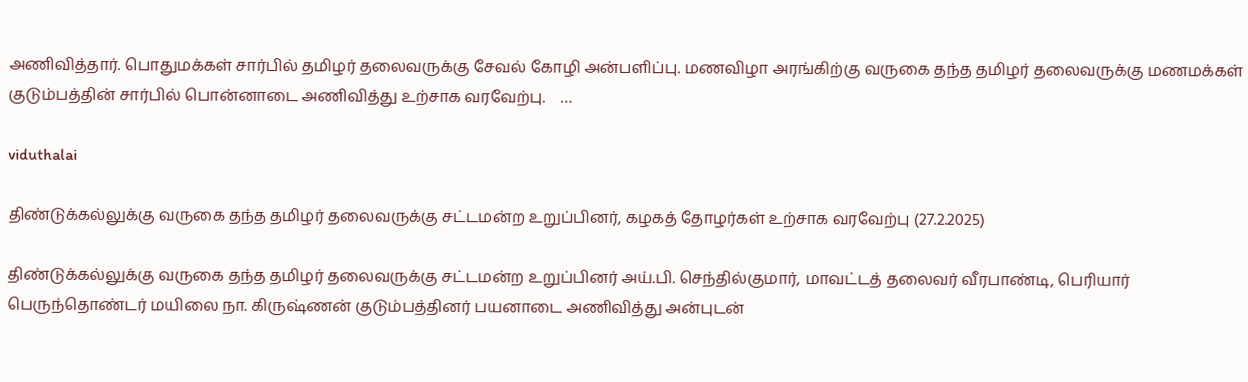அணிவித்தார். பொதுமக்கள் சார்பில் தமிழர் தலைவருக்கு சேவல் கோழி அன்பளிப்பு. மணவிழா அரங்கிற்கு வருகை தந்த தமிழர் தலைவருக்கு மணமக்கள் குடும்பத்தின் சார்பில் பொன்னாடை அணிவித்து உற்சாக வரவேற்பு.    …

viduthalai

திண்டுக்கல்லுக்கு வருகை தந்த தமிழர் தலைவருக்கு சட்டமன்ற உறுப்பினர், கழகத் தோழர்கள் உற்சாக வரவேற்பு (27.2.2025)

திண்டுக்கல்லுக்கு வருகை தந்த தமிழர் தலைவருக்கு சட்டமன்ற உறுப்பினர் அய்.பி. செந்தில்குமார், மாவட்டத் தலைவர் வீரபாண்டி, பெரியார் பெருந்தொண்டர் மயிலை நா. கிருஷ்ணன் குடும்பத்தினர் பயனாடை அணிவித்து அன்புடன்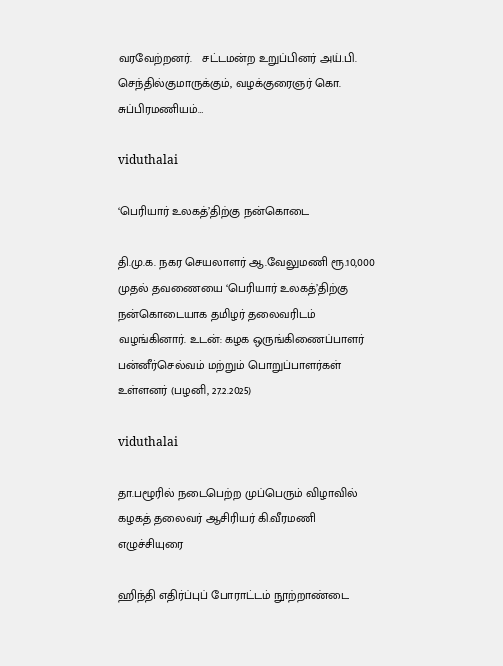வரவேற்றனர்.   சட்டமன்ற உறுப்பினர் அய்.பி. செந்தில்குமாருக்கும், வழக்குரைஞர் கொ. சுப்பிரமணியம்…

viduthalai

‘பெரியார் உலகத்’திற்கு நன்கொடை

தி.மு.க. நகர செயலாளர் ஆ.வேலுமணி ரூ.10,000 முதல் தவணையை ‘பெரியார் உலகத்’திற்கு நன்கொடையாக தமிழர் தலைவரிடம் வழங்கினார். உடன்: கழக ஒருங்கிணைப்பாளர் பன்னீர்செல்வம் மற்றும் பொறுப்பாளர்கள் உள்ளனர் (பழனி, 27.2.2025)

viduthalai

தா.பழூரில் நடைபெற்ற முப்பெரும் விழாவில் கழகத் தலைவர் ஆசிரியர் கி.வீரமணி எழுச்சியுரை

ஹிந்தி எதிர்ப்புப் போராட்டம் நூற்றாண்டை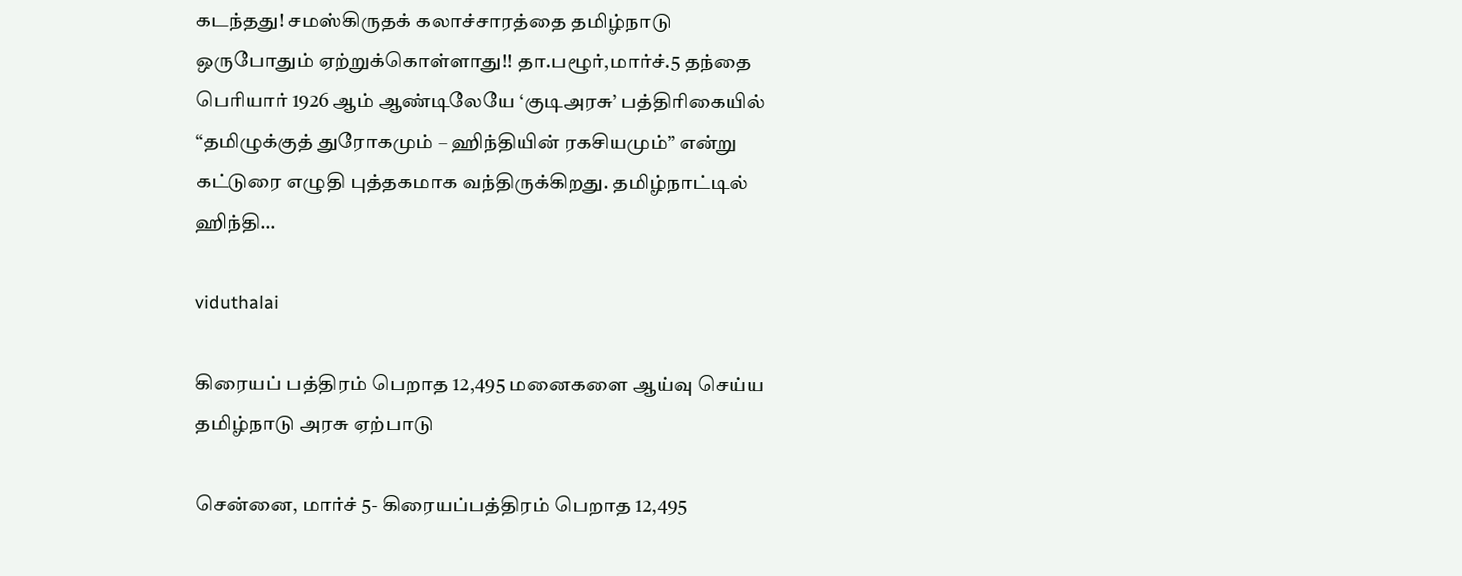கடந்தது! சமஸ்கிருதக் கலாச்சாரத்தை தமிழ்நாடு ஒருபோதும் ஏற்றுக்கொள்ளாது!! தா.பழூர்,மார்ச்.5 தந்தை பெரியார் 1926 ஆம் ஆண்டிலேயே ‘குடிஅரசு’ பத்திரிகையில் “தமிழுக்குத் துரோகமும் – ஹிந்தியின் ரகசியமும்” என்று கட்டுரை எழுதி புத்தகமாக வந்திருக்கிறது. தமிழ்நாட்டில் ஹிந்தி…

viduthalai

கிரையப் பத்திரம் பெறாத 12,495 மனைகளை ஆய்வு செய்ய தமிழ்நாடு அரசு ஏற்பாடு

சென்னை, மார்ச் 5- கிரையப்பத்திரம் பெறாத 12,495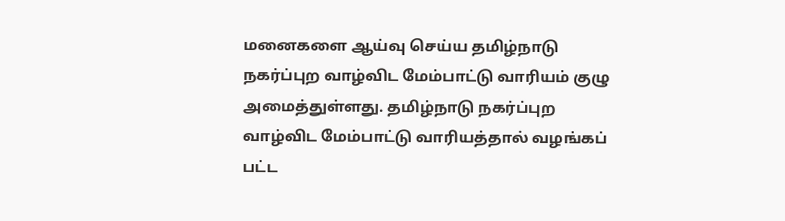மனைகளை ஆய்வு செய்ய தமிழ்நாடு நகர்ப்புற வாழ்விட மேம்பாட்டு வாரியம் குழு அமைத்துள்ளது. தமிழ்நாடு நகர்ப்புற வாழ்விட மேம்பாட்டு வாரியத்தால் வழங்கப் பட்ட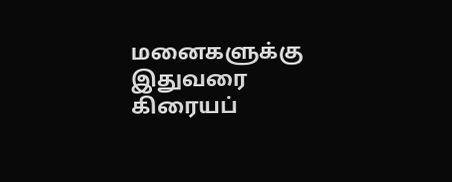மனைகளுக்கு இதுவரை கிரையப்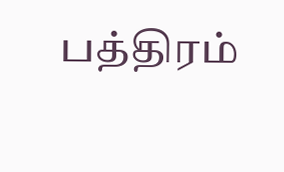பத்திரம்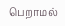பெறாமல்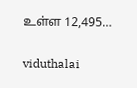உள்ள 12,495…

viduthalai